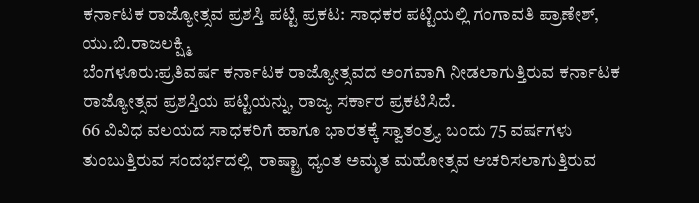ಕರ್ನಾಟಕ ರಾಜ್ಯೋತ್ಸವ ಪ್ರಶಸ್ತಿ ಪಟ್ಟಿ ಪ್ರಕಟ: ಸಾಧಕರ ಪಟ್ಟಿಯಲ್ಲಿ ಗಂಗಾವತಿ ಪ್ರಾಣೇಶ್, ಯು.ಬಿ.ರಾಜಲಕ್ಷ್ಮಿ
ಬೆಂಗಳೂರು:ಪ್ರತಿವರ್ಷ ಕರ್ನಾಟಕ ರಾಜ್ಯೋತ್ಸವದ ಅಂಗವಾಗಿ ನೀಡಲಾಗುತ್ತಿರುವ ಕರ್ನಾಟಕ ರಾಜ್ಯೋತ್ಸವ ಪ್ರಶಸ್ತಿಯ ಪಟ್ಟಿಯನ್ನು, ರಾಜ್ಯ ಸರ್ಕಾರ ಪ್ರಕಟಿಸಿದೆ.
66 ವಿವಿಧ ವಲಯದ ಸಾಧಕರಿಗೆ ಹಾಗೂ ಭಾರತಕ್ಕೆ ಸ್ವಾತಂತ್ರ್ಯ ಬಂದು 75 ವರ್ಷಗಳು ತುಂಬುತ್ತಿರುವ ಸಂದರ್ಭದಲ್ಲಿ  ರಾಷ್ಟ್ರಾ ಧ್ಯಂತ ಅಮೃತ ಮಹೋತ್ಸವ ಆಚರಿಸಲಾಗುತ್ತಿರುವ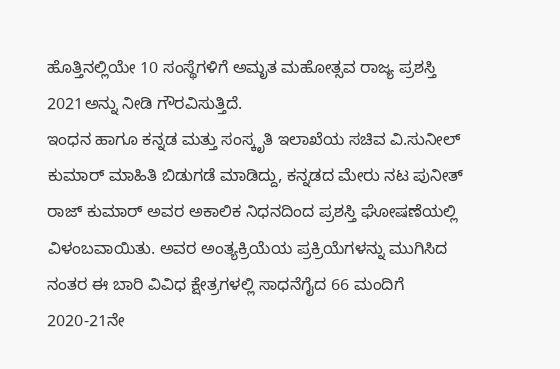ಹೊತ್ತಿನಲ್ಲಿಯೇ 10 ಸಂಸ್ಥೆಗಳಿಗೆ ಅಮೃತ ಮಹೋತ್ಸವ ರಾಜ್ಯ ಪ್ರಶಸ್ತಿ 2021ಅನ್ನು ನೀಡಿ ಗೌರವಿಸುತ್ತಿದೆ.
ಇಂಧನ ಹಾಗೂ ಕನ್ನಡ ಮತ್ತು ಸಂಸ್ಕೃತಿ ಇಲಾಖೆಯ ಸಚಿವ ವಿ.ಸುನೀಲ್ ಕುಮಾರ್ ಮಾಹಿತಿ ಬಿಡುಗಡೆ ಮಾಡಿದ್ದು, ಕನ್ನಡದ ಮೇರು ನಟ ಪುನೀತ್ ರಾಜ್ ಕುಮಾರ್ ಅವರ ಅಕಾಲಿಕ ನಿಧನದಿಂದ ಪ್ರಶಸ್ತಿ ಘೋಷಣೆಯಲ್ಲಿ ವಿಳಂಬವಾಯಿತು. ಅವರ ಅಂತ್ಯಕ್ರಿಯೆಯ ಪ್ರಕ್ರಿಯೆಗಳನ್ನು ಮುಗಿಸಿದ ನಂತರ ಈ ಬಾರಿ ವಿವಿಧ ಕ್ಷೇತ್ರಗಳಲ್ಲಿ ಸಾಧನೆಗೈದ 66 ಮಂದಿಗೆ 2020-21ನೇ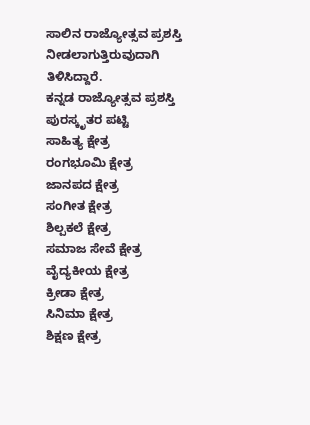ಸಾಲಿನ ರಾಜ್ಯೋತ್ಸವ ಪ್ರಶಸ್ತಿ ನೀಡಲಾಗುತ್ತಿರುವುದಾಗಿ ತಿಳಿಸಿದ್ದಾರೆ.
ಕನ್ನಡ ರಾಜ್ಯೋತ್ಸವ ಪ್ರಶಸ್ತಿ ಪುರಸ್ಕೃತರ ಪಟ್ಟಿ
ಸಾಹಿತ್ಯ ಕ್ಷೇತ್ರ
ರಂಗಭೂಮಿ ಕ್ಷೇತ್ರ
ಜಾನಪದ ಕ್ಷೇತ್ರ
ಸಂಗೀತ ಕ್ಷೇತ್ರ
ಶಿಲ್ಪಕಲೆ ಕ್ಷೇತ್ರ
ಸಮಾಜ ಸೇವೆ ಕ್ಷೇತ್ರ
ವೈದ್ಯಕೀಯ ಕ್ಷೇತ್ರ
ಕ್ರೀಡಾ ಕ್ಷೇತ್ರ
ಸಿನಿಮಾ ಕ್ಷೇತ್ರ
ಶಿಕ್ಷಣ ಕ್ಷೇತ್ರ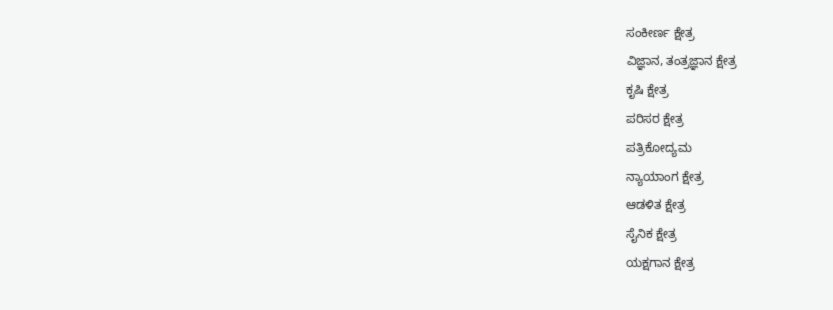ಸಂಕೀರ್ಣ ಕ್ಷೇತ್ರ
ವಿಜ್ಞಾನ, ತಂತ್ರಜ್ಞಾನ ಕ್ಷೇತ್ರ
ಕೃಷಿ ಕ್ಷೇತ್ರ
ಪರಿಸರ ಕ್ಷೇತ್ರ
ಪತ್ರಿಕೋದ್ಯಮ
ನ್ಯಾಯಾಂಗ ಕ್ಷೇತ್ರ
ಆಡಳಿತ ಕ್ಷೇತ್ರ
ಸೈನಿಕ ಕ್ಷೇತ್ರ
ಯಕ್ಷಗಾನ ಕ್ಷೇತ್ರ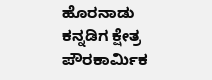ಹೊರನಾಡು ಕನ್ನಡಿಗ ಕ್ಷೇತ್ರ
ಪೌರಕಾರ್ಮಿಕ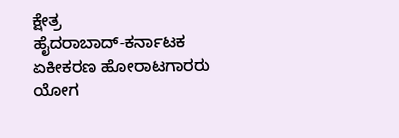ಕ್ಷೇತ್ರ
ಹೈದರಾಬಾದ್-ಕರ್ನಾಟಕ ಏಕೀಕರಣ ಹೋರಾಟಗಾರರು
ಯೋಗ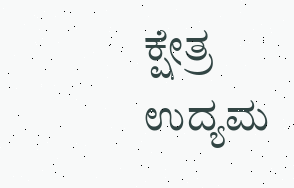ಕ್ಷೇತ್ರ
ಉದ್ಯಮ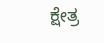ಕ್ಷೇತ್ರ